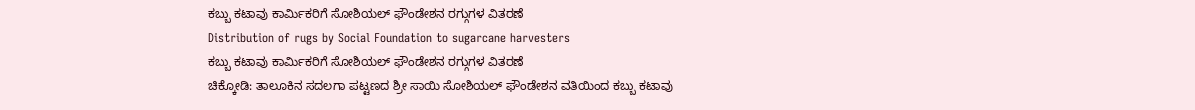ಕಬ್ಬು ಕಟಾವು ಕಾರ್ಮಿಕರಿಗೆ ಸೋಶಿಯಲ್ ಫೌಂಡೇಶನ ರಗ್ಗುಗಳ ವಿತರಣೆ
Distribution of rugs by Social Foundation to sugarcane harvesters
ಕಬ್ಬು ಕಟಾವು ಕಾರ್ಮಿಕರಿಗೆ ಸೋಶಿಯಲ್ ಫೌಂಡೇಶನ ರಗ್ಗುಗಳ ವಿತರಣೆ
ಚಿಕ್ಕೋಡಿ: ತಾಲೂಕಿನ ಸದಲಗಾ ಪಟ್ಟಣದ ಶ್ರೀ ಸಾಯಿ ಸೋಶಿಯಲ್ ಫೌಂಡೇಶನ ವತಿಯಿಂದ ಕಬ್ಬು ಕಟಾವು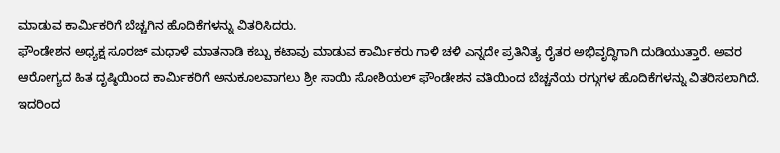ಮಾಡುವ ಕಾರ್ಮಿಕರಿಗೆ ಬೆಚ್ಚಗಿನ ಹೊದಿಕೆಗಳನ್ನು ವಿತರಿಸಿದರು.
ಫೌಂಡೇಶನ ಅಧ್ಯಕ್ಷ ಸೂರಜ್ ಮಧಾಳೆ ಮಾತನಾಡಿ ಕಬ್ಬು ಕಟಾವು ಮಾಡುವ ಕಾರ್ಮಿಕರು ಗಾಳಿ ಚಳಿ ಎನ್ನದೇ ಪ್ರತಿನಿತ್ಯ ರೈತರ ಅಭಿವೃದ್ಧಿಗಾಗಿ ದುಡಿಯುತ್ತಾರೆ. ಅವರ ಆರೋಗ್ಯದ ಹಿತ ದೃಷ್ಠಿಯಿಂದ ಕಾರ್ಮಿಕರಿಗೆ ಅನುಕೂಲವಾಗಲು ಶ್ರೀ ಸಾಯಿ ಸೋಶಿಯಲ್ ಫೌಂಡೇಶನ ವತಿಯಿಂದ ಬೆಚ್ಚನೆಯ ರಗ್ಗುಗಳ ಹೊದಿಕೆಗಳನ್ನು ವಿತರಿಸಲಾಗಿದೆ. ಇದರಿಂದ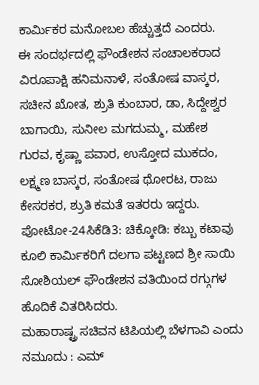ಕಾರ್ಮಿಕರ ಮನೋಬಲ ಹೆಚ್ಚುತ್ತದೆ ಎಂದರು.
ಈ ಸಂದರ್ಭದಲ್ಲಿ ಫೌಂಡೇಶನ ಸಂಚಾಲಕರಾದ ವಿರೂಪಾಕ್ಷಿ ಹನಿಮನಾಳೆ, ಸಂತೋಷ ವಾಸ್ಕರ, ಸಚೀನ ಖೋತ, ಶ್ರುತಿ ಕುಂಬಾರ, ಡಾ, ಸಿದ್ದೇಶ್ವರ ಬಾಗಾಯಿ, ಸುನೀಲ ಮಗದುಮ್ಮ, ಮಹೇಶ ಗುರವ, ಕೃಷ್ಣಾ ಪವಾರ, ಉಸ್ತೋದ ಮುಕದಂ, ಲಕ್ಷ್ಮಣ ಬಾಸ್ಕರ, ಸಂತೋಷ ಥೋರಟ, ರಾಜು ಕೇಸರಕರ, ಶ್ರುತಿ ಕಮತೆ ಇತರರು ಇದ್ದರು. ಪೋಟೋ-24ಸಿಕೆಡಿ3: ಚಿಕ್ಕೋಡಿ: ಕಬ್ಬು ಕಟಾವು ಕೂಲಿ ಕಾರ್ಮಿಕರಿಗೆ ದಲಗಾ ಪಟ್ಟಣದ ಶ್ರೀ ಸಾಯಿ ಸೋಶಿಯಲ್ ಫೌಂಡೇಶನ ವತಿಯಿಂದ ರಗ್ಗುಗಳ ಹೊದಿಕೆ ವಿತರಿಸಿದರು.
ಮಹಾರಾಷ್ಟ್ರ ಸಚಿವನ ಟಿಪಿಯಲ್ಲಿ ಬೆಳಗಾವಿ ಎಂದು ನಮೂದು : ಎಮ್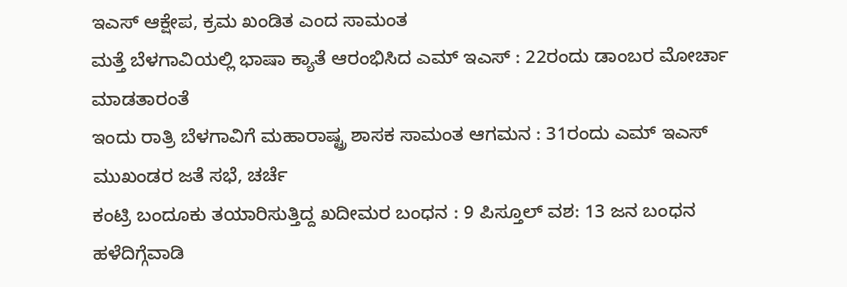ಇಎಸ್ ಆಕ್ಷೇಪ, ಕ್ರಮ ಖಂಡಿತ ಎಂದ ಸಾಮಂತ
ಮತ್ತೆ ಬೆಳಗಾವಿಯಲ್ಲಿ ಭಾಷಾ ಕ್ಯಾತೆ ಆರಂಭಿಸಿದ ಎಮ್ ಇಎಸ್ : 22ರಂದು ಡಾಂಬರ ಮೋರ್ಚಾ ಮಾಡತಾರಂತೆ
ಇಂದು ರಾತ್ರಿ ಬೆಳಗಾವಿಗೆ ಮಹಾರಾಷ್ಟ್ರ ಶಾಸಕ ಸಾಮಂತ ಆಗಮನ : 31ರಂದು ಎಮ್ ಇಎಸ್ ಮುಖಂಡರ ಜತೆ ಸಭೆ, ಚರ್ಚೆ
ಕಂಟ್ರಿ ಬಂದೂಕು ತಯಾರಿಸುತ್ತಿದ್ದ ಖದೀಮರ ಬಂಧನ : 9 ಪಿಸ್ತೂಲ್ ವಶ: 13 ಜನ ಬಂಧನ
ಹಳೆದಿಗ್ಗೆವಾಡಿ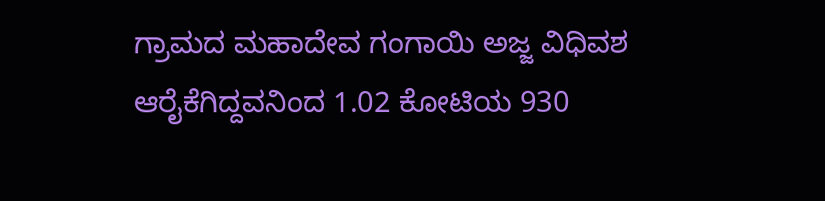ಗ್ರಾಮದ ಮಹಾದೇವ ಗಂಗಾಯಿ ಅಜ್ಜ ವಿಧಿವಶ
ಆರೈಕೆಗಿದ್ದವನಿಂದ 1.02 ಕೋಟಿಯ 930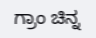ಗ್ರಾಂ ಚಿನ್ನ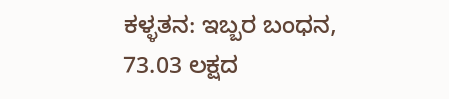ಕಳ್ಳತನ: ಇಬ್ಬರ ಬಂಧನ, 73.03 ಲಕ್ಷದ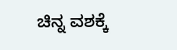ಚಿನ್ನ ವಶಕ್ಕೆ